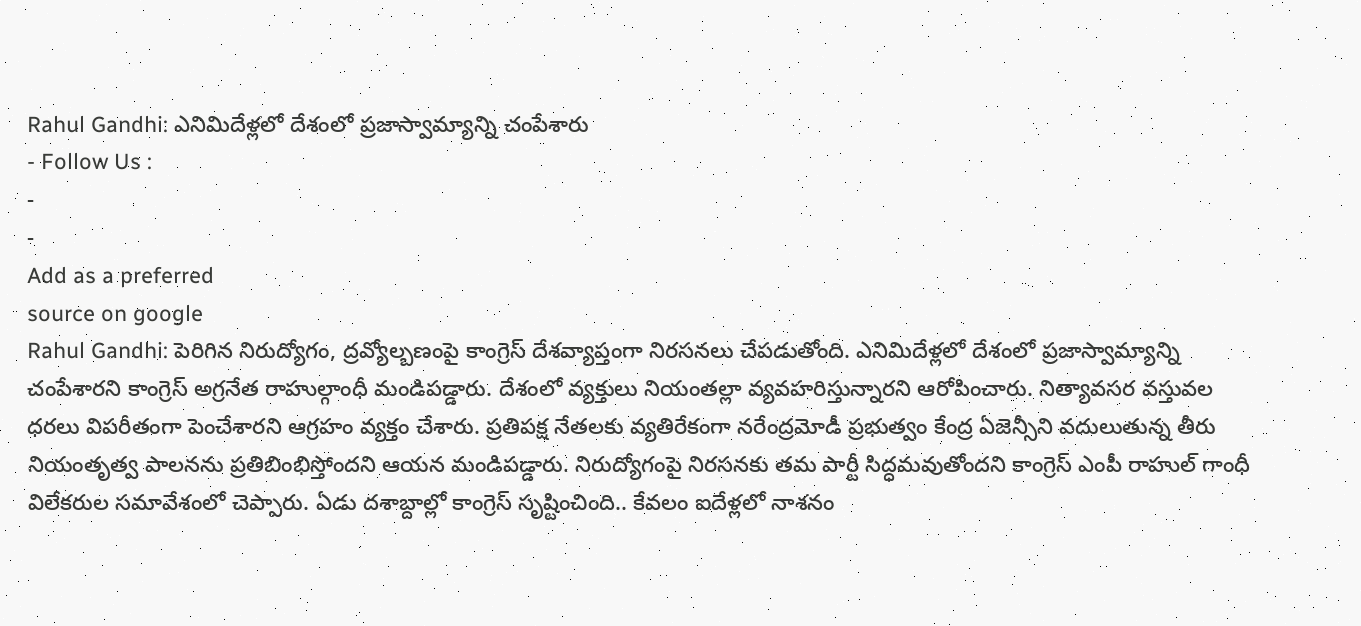Rahul Gandhi: ఎనిమిదేళ్లలో దేశంలో ప్రజాస్వామ్యాన్ని చంపేశారు
- Follow Us :
-
-
Add as a preferred
source on google
Rahul Gandhi: పెరిగిన నిరుద్యోగం, ద్రవ్యోల్బణంపై కాంగ్రెస్ దేశవ్యాప్తంగా నిరసనలు చేపడుతోంది. ఎనిమిదేళ్లలో దేశంలో ప్రజాస్వామ్యాన్ని చంపేశారని కాంగ్రెస్ అగ్రనేత రాహుల్గాంధీ మండిపడ్డారు. దేశంలో వ్యక్తులు నియంతల్లా వ్యవహరిస్తున్నారని ఆరోపించారు. నిత్యావసర వస్తువల ధరలు విపరీతంగా పెంచేశారని ఆగ్రహం వ్యక్తం చేశారు. ప్రతిపక్ష నేతలకు వ్యతిరేకంగా నరేంద్రమోడీ ప్రభుత్వం కేంద్ర ఏజెన్సీని వదులుతున్న తీరు నియంతృత్వ పాలనను ప్రతిబింభిస్తోందని ఆయన మండిపడ్డారు. నిరుద్యోగంపై నిరసనకు తమ పార్టీ సిద్ధమవుతోందని కాంగ్రెస్ ఎంపీ రాహుల్ గాంధీ విలేకరుల సమావేశంలో చెప్పారు. ఏడు దశాబ్దాల్లో కాంగ్రెస్ సృష్టించింది.. కేవలం ఐదేళ్లలో నాశనం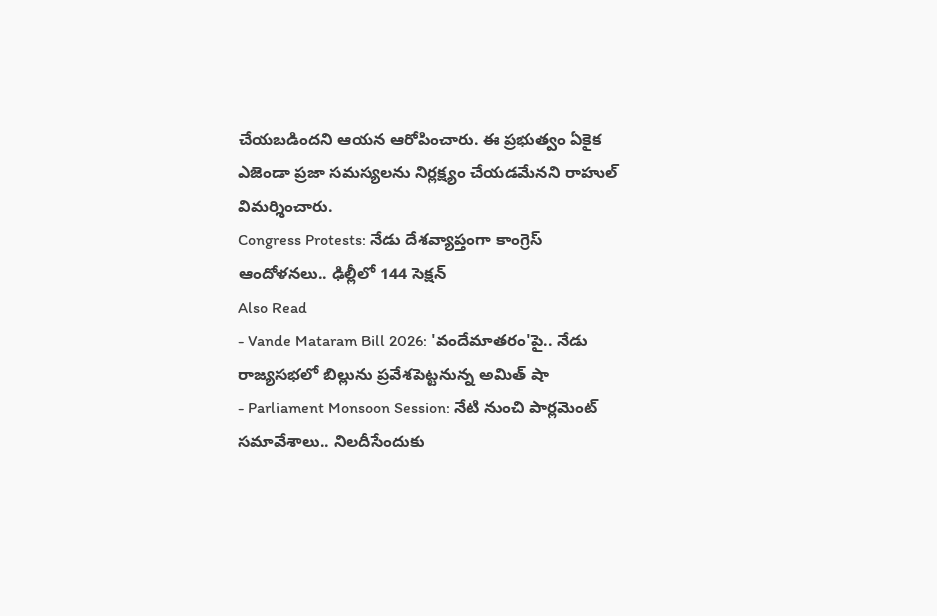చేయబడిందని ఆయన ఆరోపించారు. ఈ ప్రభుత్వం ఏకైక ఎజెండా ప్రజా సమస్యలను నిర్లక్ష్యం చేయడమేనని రాహుల్ విమర్శించారు.
Congress Protests: నేడు దేశవ్యాప్తంగా కాంగ్రెస్ ఆందోళనలు.. ఢిల్లీలో 144 సెక్షన్
Also Read
- Vande Mataram Bill 2026: 'వందేమాతరం'పై.. నేడు రాజ్యసభలో బిల్లును ప్రవేశపెట్టనున్న అమిత్ షా
- Parliament Monsoon Session: నేటి నుంచి పార్లమెంట్ సమావేశాలు.. నిలదీసేందుకు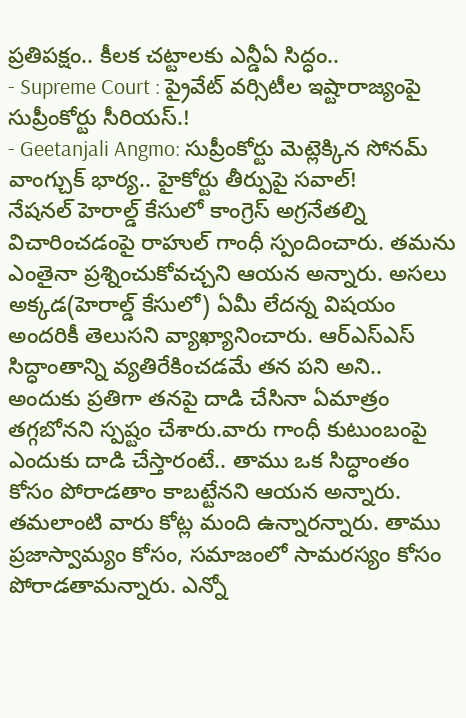ప్రతిపక్షం.. కీలక చట్టాలకు ఎన్డీఏ సిద్ధం..
- Supreme Court : ప్రైవేట్ వర్సిటీల ఇష్టారాజ్యంపై సుప్రీంకోర్టు సీరియస్.!
- Geetanjali Angmo: సుప్రీంకోర్టు మెట్లెక్కిన సోనమ్ వాంగ్చుక్ భార్య.. హైకోర్టు తీర్పుపై సవాల్!
నేషనల్ హెరాల్డ్ కేసులో కాంగ్రెస్ అగ్రనేతల్ని విచారించడంపై రాహుల్ గాంధీ స్పందించారు. తమను ఎంతైనా ప్రశ్నించుకోవచ్చని ఆయన అన్నారు. అసలు అక్కడ(హెరాల్డ్ కేసులో) ఏమీ లేదన్న విషయం అందరికీ తెలుసని వ్యాఖ్యానించారు. ఆర్ఎస్ఎస్ సిద్ధాంతాన్ని వ్యతిరేకించడమే తన పని అని.. అందుకు ప్రతిగా తనపై దాడి చేసినా ఏమాత్రం తగ్గబోనని స్పష్టం చేశారు.వారు గాంధీ కుటుంబంపై ఎందుకు దాడి చేస్తారంటే.. తాము ఒక సిద్ధాంతం కోసం పోరాడతాం కాబట్టేనని ఆయన అన్నారు. తమలాంటి వారు కోట్ల మంది ఉన్నారన్నారు. తాము ప్రజాస్వామ్యం కోసం, సమాజంలో సామరస్యం కోసం పోరాడతామన్నారు. ఎన్నో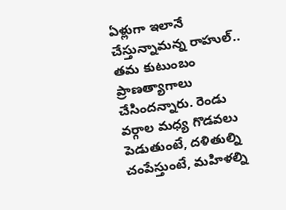ఏళ్లుగా ఇలానే చేస్తున్నామన్న రాహుల్.. తమ కుటుంబం ప్రాణత్యాగాలు చేసిందన్నారు. రెండు వర్గాల మధ్య గొడవలు పెడుతుంటే, దళితుల్ని చంపేస్తుంటే, మహిళల్ని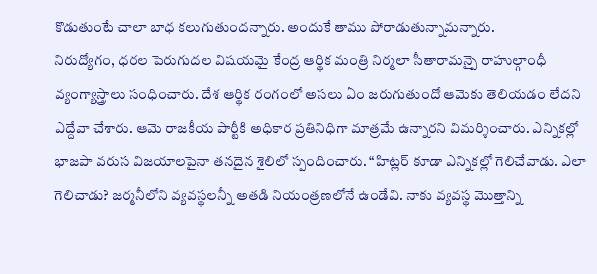కొడుతుంటే చాలా బాధ కలుగుతుందన్నారు. అందుకే తాము పోరాడుతున్నామన్నారు.
నిరుద్యోగం, ధరల పెరుగుదల విషయమై కేంద్ర ఆర్థిక మంత్రి నిర్మలా సీతారామన్పై రాహుల్గాంధీ వ్యంగ్యాస్త్రాలు సంధించారు. దేశ ఆర్థిక రంగంలో అసలు ఏం జరుగుతుందో ఆమెకు తెలియడం లేదని ఎద్దేవా చేశారు. ఆమె రాజకీయ పార్టీకి అధికార ప్రతినిధిగా మాత్రమే ఉన్నారని విమర్శించారు. ఎన్నికల్లో భాజపా వరుస విజయాలపైనా తనదైన శైలిలో స్పందించారు. “హిట్లర్ కూడా ఎన్నికల్లో గెలిచేవాడు. ఎలా గెలిచాడు? జర్మనీలోని వ్యవస్థలన్నీ అతడి నియంత్రణలోనే ఉండేవి. నాకు వ్యవస్థ మొత్తాన్ని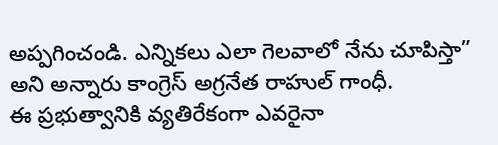అప్పగించండి. ఎన్నికలు ఎలా గెలవాలో నేను చూపిస్తా” అని అన్నారు కాంగ్రెస్ అగ్రనేత రాహుల్ గాంధీ.
ఈ ప్రభుత్వానికి వ్యతిరేకంగా ఎవరైనా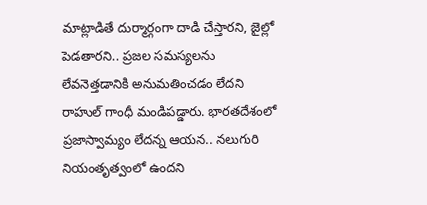మాట్లాడితే దుర్మార్గంగా దాడి చేస్తారని, జైల్లో పెడతారని.. ప్రజల సమస్యలను లేవనెత్తడానికి అనుమతించడం లేదని రాహుల్ గాంధీ మండిపడ్డారు. భారతదేశంలో ప్రజాస్వామ్యం లేదన్న ఆయన.. నలుగురి నియంతృత్వంలో ఉందని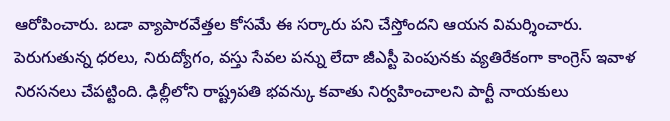ఆరోపించారు. బడా వ్యాపారవేత్తల కోసమే ఈ సర్కారు పని చేస్తోందని ఆయన విమర్శించారు. పెరుగుతున్న ధరలు, నిరుద్యోగం, వస్తు సేవల పన్ను లేదా జీఎస్టీ పెంపునకు వ్యతిరేకంగా కాంగ్రెస్ ఇవాళ నిరసనలు చేపట్టింది. ఢిల్లీలోని రాష్ట్రపతి భవన్కు కవాతు నిర్వహించాలని పార్టీ నాయకులు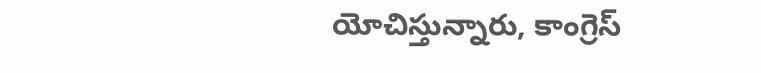యోచిస్తున్నారు, కాంగ్రెస్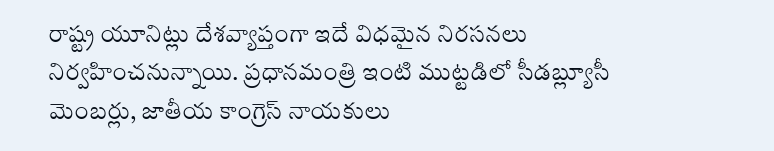రాష్ట్ర యూనిట్లు దేశవ్యాప్తంగా ఇదే విధమైన నిరసనలు నిర్వహించనున్నాయి. ప్రధానమంత్రి ఇంటి ముట్టడిలో సీడబ్ల్యూసీ మెంబర్లు, జాతీయ కాంగ్రెస్ నాయకులు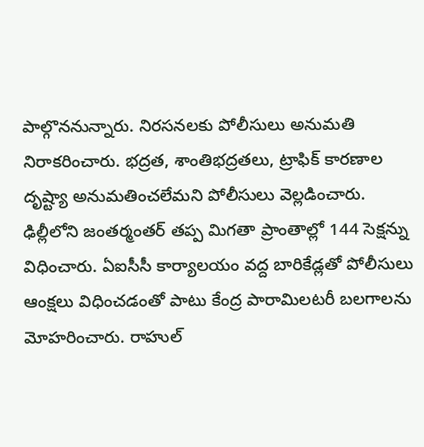పాల్గొననున్నారు. నిరసనలకు పోలీసులు అనుమతి నిరాకరించారు. భద్రత, శాంతిభద్రతలు, ట్రాఫిక్ కారణాల దృష్ట్యా అనుమతించలేమని పోలీసులు వెల్లడించారు. ఢిల్లీలోని జంతర్మంతర్ తప్ప మిగతా ప్రాంతాల్లో 144 సెక్షన్ను విధించారు. ఏఐసీసీ కార్యాలయం వద్ద బారికేడ్లతో పోలీసులు ఆంక్షలు విధించడంతో పాటు కేంద్ర పారామిలటరీ బలగాలను మోహరించారు. రాహుల్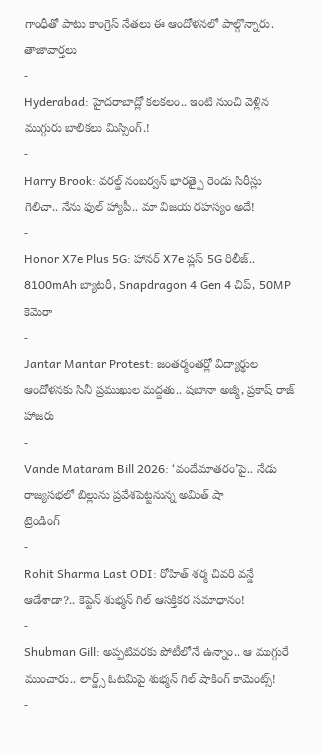గాంధీతో పాటు కాంగ్రెస్ నేతలు ఈ ఆందోళనలో పాల్గొన్నారు.
తాజావార్తలు
-
Hyderabad: హైదరాబాద్లో కలకలం.. ఇంటి నుంచి వెళ్లిన ముగ్గురు బాలికలు మిస్సింగ్.!
-
Harry Brook: వరల్డ్ నంబర్వన్ భారత్పై రెండు సిరీస్లు గెలిచా.. నేను ఫుల్ హ్యాపీ.. మా విజయ రహస్యం అదే!
-
Honor X7e Plus 5G: హానర్ X7e ప్లస్ 5G రిలీజ్.. 8100mAh బ్యాటరీ, Snapdragon 4 Gen 4 చిప్, 50MP కెమెరా
-
Jantar Mantar Protest: జంతర్మంతర్లో విద్యార్థుల ఆందోళనకు సినీ ప్రముఖుల మద్దతు.. షబానా అజ్మీ, ప్రకాష్ రాజ్ హాజరు
-
Vande Mataram Bill 2026: ‘వందేమాతరం’పై.. నేడు రాజ్యసభలో బిల్లును ప్రవేశపెట్టనున్న అమిత్ షా
ట్రెండింగ్
-
Rohit Sharma Last ODI: రోహిత్ శర్మ చివరి వన్డే ఆడేశాడా?.. కెప్టెన్ శుభ్మన్ గిల్ ఆసక్తికర సమాధానం!
-
Shubman Gill: అప్పటివరకు పోటీలోనే ఉన్నాం.. ఆ ముగ్గురే ముంచారు.. లార్డ్స్ ఓటమిపై శుభ్మన్ గిల్ షాకింగ్ కామెంట్స్!
-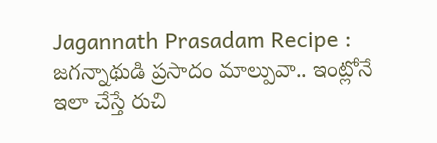Jagannath Prasadam Recipe : జగన్నాథుడి ప్రసాదం మాల్పువా.. ఇంట్లోనే ఇలా చేస్తే రుచి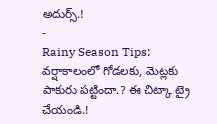అదుర్స్.!
-
Rainy Season Tips: వర్షాకాలంలో గోడలకు, మెట్లకు పాకురు పట్టిందా.? ఈ చిట్కా ట్రై చేయండి.!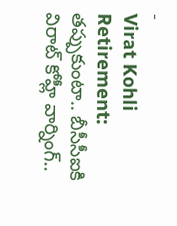-
Virat Kohli Retirement: తప్పుకుంటా.. బీసీసీఐకి విరాట్ కోహ్లీ వార్నింగ్..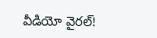వీడియో వైరల్!